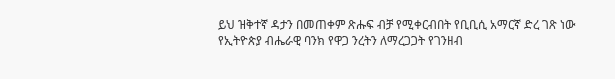ይህ ዝቅተኛ ዳታን በመጠቀም ጽሑፍ ብቻ የሚቀርብበት የቢቢሲ አማርኛ ድረ ገጽ ነው
የኢትዮጵያ ብሔራዊ ባንክ የዋጋ ንረትን ለማረጋጋት የገንዘብ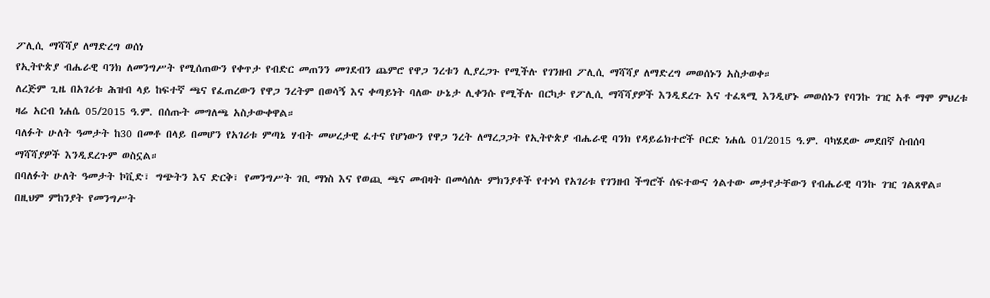ፖሊሲ ማሻሻያ ለማድረግ ወሰነ
የኢትዮጵያ ብሔራዊ ባንክ ለመንግሥት የሚሰጠውን የቀጥታ የብድር መጠንን መገደብን ጨምሮ የዋጋ ንረቱን ሊያረጋጉ የሚችሉ የገንዘብ ፖሊሲ ማሻሻያ ለማድረግ መወሰኑን አስታወቀ።
ለረጅም ጊዜ በአገሪቱ ሕዝብ ላይ ከፍተኛ ጫና የፈጠረውን የዋጋ ንረትም በወሳኝ እና ቀጣይነት ባለው ሁኔታ ሊቀንሱ የሚችሉ በርካታ የፖሊሲ ማሻሻያዎች እንዲደረጉ እና ተፈጻሚ እንዲሆኑ መወሰኑን የባንኩ ገዢ አቶ ማሞ ምህረቱ ዛሬ አርብ ነሐሴ 05/2015 ዓ.ም. በሰጡት መግለጫ አስታውቀዋል።
ባለፉት ሁለት ዓመታት ከ30 በመቶ በላይ በመሆን የአገሪቱ ምጣኔ ሃብት መሠረታዊ ፈተና የሆነውን የዋጋ ንረት ለማረጋጋት የኢትዮጵያ ብሔራዊ ባንክ የዳይሬክተሮች ቦርድ ነሐሴ 01/2015 ዓ.ም. ባካሄደው መደበኛ ስብሰባ ማሻሻያዎች እንዲደረጉም ወስኗል።
በባለፉት ሁለት ዓመታት ኮቪድ፣ ግጭትን እና ድርቅ፣ የመንግሥት ገቢ ማነስ እና የወጪ ጫና መብዛት በመሳሰሉ ምክንያቶች የተነሳ የአገሪቱ የገንዘብ ችግሮች ሰፍተውና ጎልተው መታየታቸውን የብሔራዊ ባንኩ ገዢ ገልጸዋል።
በዚህም ምከንያት የመንግሥት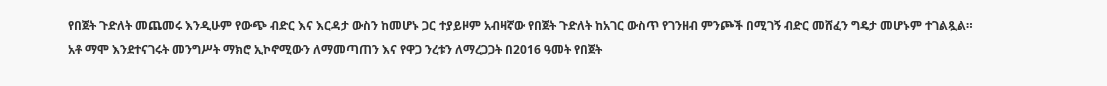የበጀት ጉድለት መጨመሩ እንዲሁም የውጭ ብድር እና እርዳታ ውስን ከመሆኑ ጋር ተያይዞም አብዛኛው የበጀት ጉድለት ከአገር ውስጥ የገንዘብ ምንጮች በሚገኝ ብድር መሸፈን ግዴታ መሆኑም ተገልጿል።
አቶ ማሞ እንደተናገሩት መንግሥት ማክሮ ኢኮኖሚውን ለማመጣጠን እና የዋጋ ንረቱን ለማረጋጋት በ2016 ዓመት የበጀት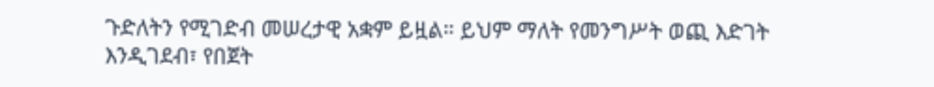ጉድለትን የሚገድብ መሠረታዊ አቋም ይዟል። ይህም ማለት የመንግሥት ወጪ እድገት እንዲገደብ፣ የበጀት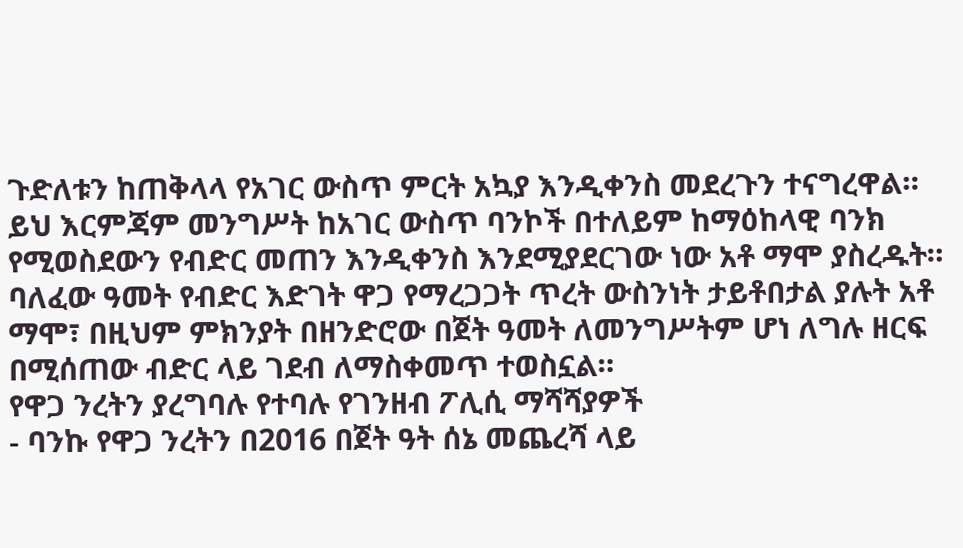ጉድለቱን ከጠቅላላ የአገር ውስጥ ምርት አኳያ እንዲቀንስ መደረጉን ተናግረዋል።
ይህ እርምጃም መንግሥት ከአገር ውስጥ ባንኮች በተለይም ከማዕከላዊ ባንክ የሚወስደውን የብድር መጠን እንዲቀንስ እንደሚያደርገው ነው አቶ ማሞ ያስረዱት።
ባለፈው ዓመት የብድር እድገት ዋጋ የማረጋጋት ጥረት ውስንነት ታይቶበታል ያሉት አቶ ማሞ፣ በዚህም ምክንያት በዘንድሮው በጀት ዓመት ለመንግሥትም ሆነ ለግሉ ዘርፍ በሚሰጠው ብድር ላይ ገደብ ለማስቀመጥ ተወስኗል።
የዋጋ ንረትን ያረግባሉ የተባሉ የገንዘብ ፖሊሲ ማሻሻያዎች
- ባንኩ የዋጋ ንረትን በ2016 በጀት ዓት ሰኔ መጨረሻ ላይ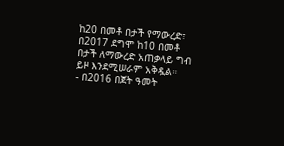ከ20 በመቶ በታች የማውረድ፣ በ2017 ደግሞ ከ10 በመቶ በታች ለማውረድ አጠቃላይ ግብ ይዞ እንደሚሠራም አቅዷል።
- በ2016 በጀት ዓመት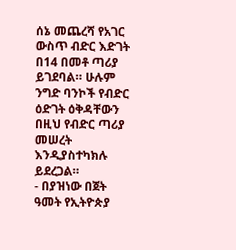ሰኔ መጨረሻ የአገር ውስጥ ብድር እድገት በ14 በመቶ ጣሪያ ይገደባል። ሁሉም ንግድ ባንኮች የብድር ዕድገት ዕቅዳቸውን በዚህ የብድር ጣሪያ መሠረት እንዲያስተካክሉ ይደረጋል።
- በያዝነው በጀት ዓመት የኢትዮጵያ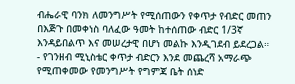ብሔራዊ ባንክ ለመንግሥት የሚሰጠውን የቀጥታ የብድር መጠን በእጅጉ በመቀነስ ባለፈው ዓመት ከተሰጠው ብድር 1/3ኛ እንዳይበልጥ እና መሠረታዊ በሆነ መልኩ እንዲገደብ ይደረጋል።
- የገንዘብ ሚኒስቴር ቀጥታ ብድርን እንደ መጨረሻ አማራጭ የሚጠቀመው የመንግሥት የግምጃ ቤት ሰነድ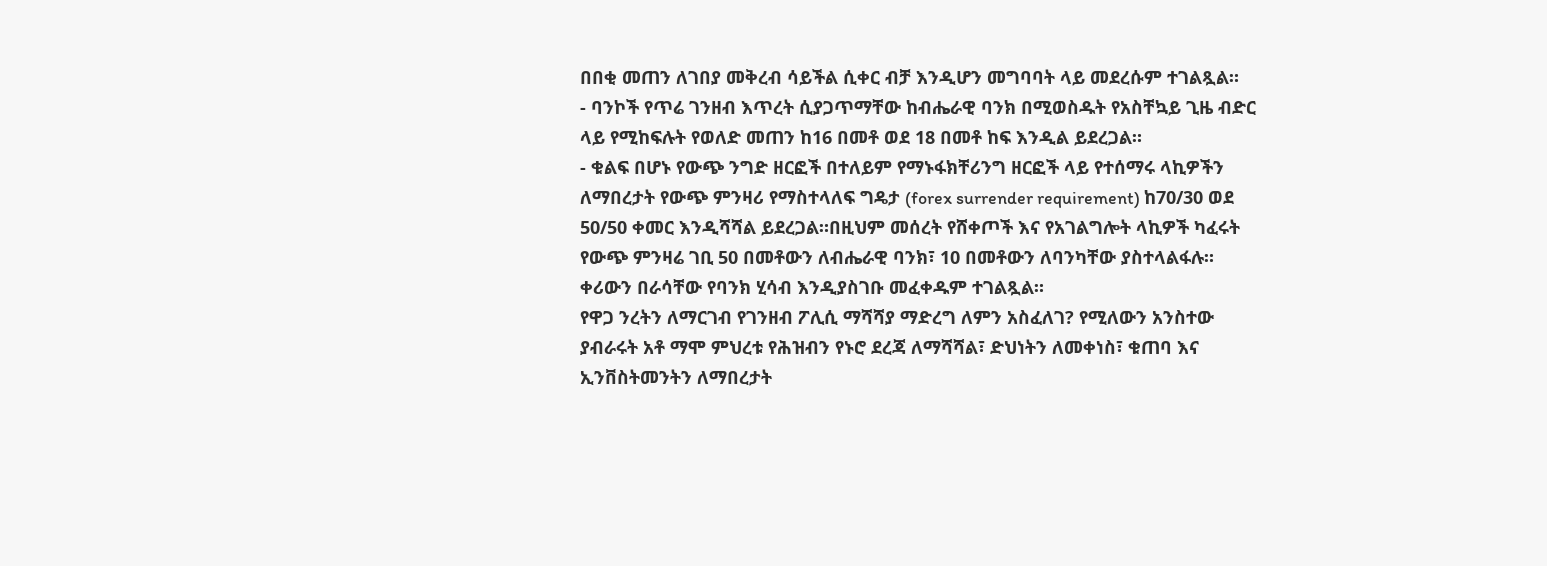በበቂ መጠን ለገበያ መቅረብ ሳይችል ሲቀር ብቻ እንዲሆን መግባባት ላይ መደረሱም ተገልጿል።
- ባንኮች የጥሬ ገንዘብ እጥረት ሲያጋጥማቸው ከብሔራዊ ባንክ በሚወስዱት የአስቸኳይ ጊዜ ብድር ላይ የሚከፍሉት የወለድ መጠን ከ16 በመቶ ወደ 18 በመቶ ከፍ እንዲል ይደረጋል።
- ቁልፍ በሆኑ የውጭ ንግድ ዘርፎች በተለይም የማኑፋክቸሪንግ ዘርፎች ላይ የተሰማሩ ላኪዎችን ለማበረታት የውጭ ምንዛሪ የማስተላለፍ ግዴታ (forex surrender requirement) ከ70/30 ወደ 50/50 ቀመር እንዲሻሻል ይደረጋል።በዚህም መሰረት የሸቀጦች እና የአገልግሎት ላኪዎች ካፈሩት የውጭ ምንዛሬ ገቢ 50 በመቶውን ለብሔራዊ ባንክ፣ 10 በመቶውን ለባንካቸው ያስተላልፋሉ። ቀሪውን በራሳቸው የባንክ ሂሳብ እንዲያስገቡ መፈቀዱም ተገልጿል።
የዋጋ ንረትን ለማርገብ የገንዘብ ፖሊሲ ማሻሻያ ማድረግ ለምን አስፈለገ? የሚለውን አንስተው ያብራሩት አቶ ማሞ ምህረቱ የሕዝብን የኑሮ ደረጃ ለማሻሻል፣ ድህነትን ለመቀነስ፣ ቁጠባ እና ኢንቨስትመንትን ለማበረታት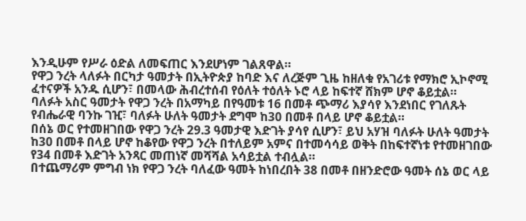እንዲሁም የሥራ ዕድል ለመፍጠር እንደሆነም ገልጸዋል።
የዋጋ ንረት ላለፉት በርካታ ዓመታት በኢትዮጵያ ከባድ እና ለረጅም ጊዜ ከዘለቁ የአገሪቱ የማክሮ ኢኮኖሚ ፈተናዎች አንዱ ሲሆን፣ በመላው ሕብረተሰብ የዕለት ተዕለት ኑሮ ላይ ከፍተኛ ሸክም ሆኖ ቆይቷል።
ባለፉት አስር ዓመታት የዋጋ ንረት በአማካይ በየዓመቱ 16 በመቶ ጭማሪ እያሳየ እንደነበር የገለጹት የብሔራዊ ባንኩ ገዢ፣ ባለፉት ሁለት ዓመታት ደግሞ ከ30 በመቶ በላይ ሆኖ ቆይቷል።
በሰኔ ወር የተመዘገበው የዋጋ ንረት 29.3 ዓመታዊ እድገት ያሳየ ሲሆን፣ ይህ አሃዝ ባለፉት ሁለት ዓመታት ከ30 በመቶ በላይ ሆኖ ከቆየው የዋጋ ንረት በተለይም አምና በተመሳሳይ ወቅት በከፍተኛነቱ የተመዘገበው የ34 በመቶ እድገት አንጻር መጠነኛ መሻሻል አሳይቷል ተብሏል።
በተጨማሪም ምግብ ነክ የዋጋ ንረት ባለፈው ዓመት ከነበረበት 38 በመቶ በዘንድሮው ዓመት ሰኔ ወር ላይ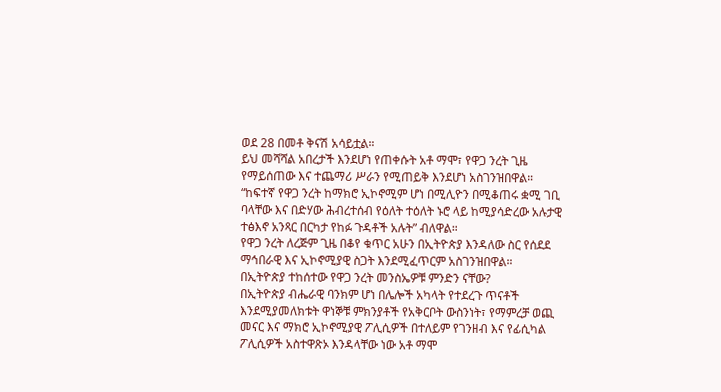ወደ 28 በመቶ ቅናሽ አሳይቷል።
ይህ መሻሻል አበረታች እንደሆነ የጠቀሱት አቶ ማሞ፣ የዋጋ ንረት ጊዜ የማይሰጠው እና ተጨማሪ ሥራን የሚጠይቅ እንደሆነ አስገንዝበዋል።
“ከፍተኛ የዋጋ ንረት ከማክሮ ኢኮኖሚም ሆነ በሚሊዮን በሚቆጠሩ ቋሚ ገቢ ባላቸው እና በድሃው ሕብረተሰብ የዕለት ተዕለት ኑሮ ላይ ከሚያሳድረው አሉታዊ ተፅእኖ አንጻር በርካታ የከፉ ጉዳቶች አሉት” ብለዋል።
የዋጋ ንረት ለረጅም ጊዜ በቆየ ቁጥር አሁን በኢትዮጵያ እንዳለው ስር የሰደደ ማኅበራዊ እና ኢኮኖሚያዊ ስጋት እንደሚፈጥርም አስገንዝበዋል።
በኢትዮጵያ ተከሰተው የዋጋ ንረት መንስኤዎቹ ምንድን ናቸው?
በኢትዮጵያ ብሔራዊ ባንክም ሆነ በሌሎች አካላት የተደረጉ ጥናቶች እንደሚያመለክቱት ዋነኞቹ ምክንያቶች የአቅርቦት ውስንነት፣ የማምረቻ ወጪ መናር እና ማክሮ ኢኮኖሚያዊ ፖሊሲዎች በተለይም የገንዘብ እና የፊሲካል ፖሊሲዎች አስተዋጽኦ እንዳላቸው ነው አቶ ማሞ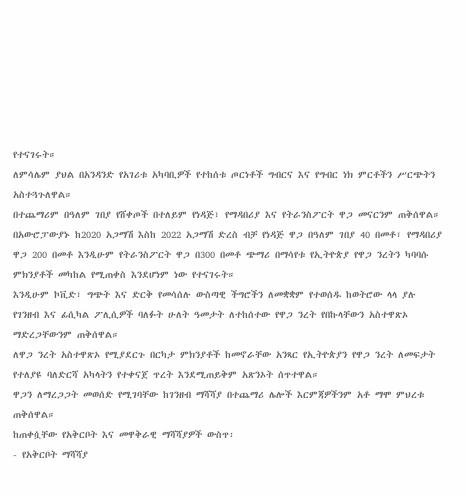የተናገሩት።
ለምሳሌም ያህል በአንዳንድ የአገሪቱ አካባቢዎች የተከሰቱ ጦርነቶች ግብርና እና የግብር ነክ ምርቶችን ሥርጭትን አስተጓጉለዋል።
በተጨማሪም በዓለም ገበያ የሸቀጦች በተለይም የነዳጅ፣ የማዳበሪያ እና የትራንስፖርት ዋጋ መናርንም ጠቅሰዋል።
በአውሮፓውያኑ ከ2020 አጋማሽ እስከ 2022 አጋማሽ ድረስ ብቻ የነዳጅ ዋጋ በዓለም ገበያ 40 በመቶ፣ የማዳበሪያ ዋጋ 200 በመቶ እንዲሁም የትራንስፖርት ዋጋ በ300 በመቶ ጭማሪ በማሳየቱ የኢትዮጵያ የዋጋ ንረትን ካባባሱ ምክንያቶች መካከል የሚጠቀስ እንደሆነም ነው የተናገሩት።
እንዲሁም ኮቪድ፣ ግጭት እና ድርቅ የመሳሰሉ ውስጣዊ ችግሮችን ለመቋቋም የተወሰዱ ከወትሮው ላላ ያሉ የገንዘብ እና ፊሲካል ፖሊሲዎች ባለፉት ሁለት ዓመታት ለተከሰተው የዋጋ ንረት የበኩላቸውን አስተዋጽኦ ማድረጋቸውንም ጠቅሰዋል።
ለዋጋ ንረት አስተዋጽኦ የሚያደርጉ በርካታ ምክንያቶች ከመኖራቸው አንጻር የኢትዮጵያን የዋጋ ንረት ለመፍታት የተለያዩ ባለድርሻ አካላትን የተቀናጀ ጥረት እንደሚጠይቅም አጽንኦት ሰጥተዋል።
ዋጋን ለማረጋጋት መወሰድ የሚገባቸው ከገንዘብ ማሻሻያ በተጨማሪ ሌሎች እርምጃዎችንም አቶ ማሞ ምህረቱ ጠቅሰዋል።
ከጠቀሷቸው የአቅርቦት እና መዋቅራዊ ማሻሻያዎች ውስጥ፡
- የአቅርቦት ማሻሻያ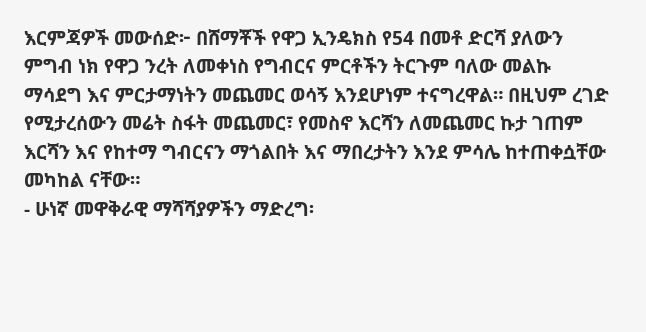እርምጃዎች መውሰድ፦ በሸማቾች የዋጋ ኢንዴክስ የ54 በመቶ ድርሻ ያለውን ምግብ ነክ የዋጋ ንረት ለመቀነስ የግብርና ምርቶችን ትርጉም ባለው መልኩ ማሳደግ እና ምርታማነትን መጨመር ወሳኝ እንደሆነም ተናግረዋል። በዚህም ረገድ የሚታረሰውን መሬት ስፋት መጨመር፣ የመስኖ እርሻን ለመጨመር ኩታ ገጠም እርሻን እና የከተማ ግብርናን ማጎልበት እና ማበረታትን እንደ ምሳሌ ከተጠቀሷቸው መካከል ናቸው።
- ሁነኛ መዋቅራዊ ማሻሻያዎችን ማድረግ፡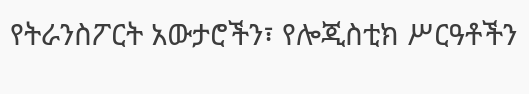የትራንስፖርት አውታሮችን፣ የሎጂስቲክ ሥርዓቶችን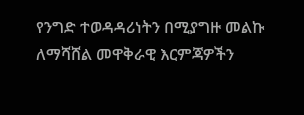የንግድ ተወዳዳሪነትን በሚያግዙ መልኩ ለማሻሸል መዋቅራዊ እርምጃዎችን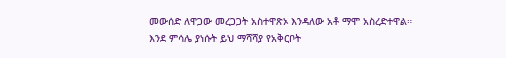መውሰድ ለዋጋው መረጋጋት አስተዋጽኦ እንዳለው አቶ ማሞ አስረድተዋል። እንደ ምሳሌ ያነሱት ይህ ማሻሻያ የአቅርቦት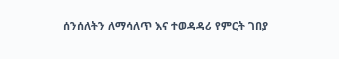ሰንሰለትን ለማሳለጥ እና ተወዳዳሪ የምርት ገበያ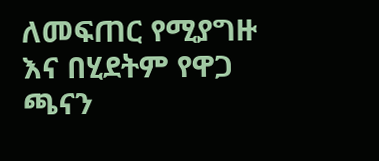ለመፍጠር የሚያግዙ እና በሂደትም የዋጋ ጫናን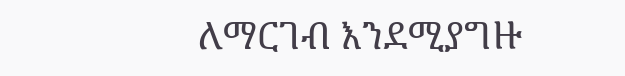ለማርገብ እንደሚያግዙ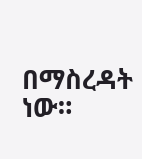በማስረዳት ነው።